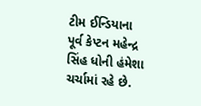ટીમ ઈન્ડિયાના પૂર્વ કેપ્ટન મહેન્દ્ર સિંહ ધોની હંમેશા ચર્ચામાં રહે છે.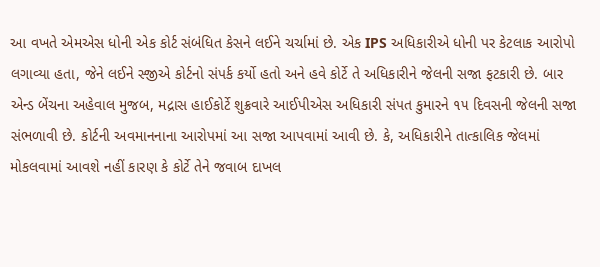આ વખતે એમએસ ધોની એક કોર્ટ સંબંધિત કેસને લઈને ચર્ચામાં છે. એક IPS અધિકારીએ ધોની પર કેટલાક આરોપો લગાવ્યા હતા, જેને લઈને સ્જીએ કોર્ટનો સંપર્ક કર્યો હતો અને હવે કોર્ટે તે અધિકારીને જેલની સજા ફટકારી છે. બાર એન્ડ બેંચના અહેવાલ મુજબ, મદ્રાસ હાઈકોર્ટે શુક્રવારે આઈપીએસ અધિકારી સંપત કુમારને ૧૫ દિવસની જેલની સજા સંભળાવી છે. કોર્ટની અવમાનનાના આરોપમાં આ સજા આપવામાં આવી છે. કે, અધિકારીને તાત્કાલિક જેલમાં મોકલવામાં આવશે નહીં કારણ કે કોર્ટે તેને જવાબ દાખલ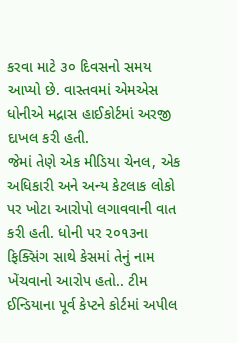કરવા માટે ૩૦ દિવસનો સમય આપ્યો છે. વાસ્તવમાં એમએસ ધોનીએ મદ્રાસ હાઈકોર્ટમાં અરજી દાખલ કરી હતી.
જેમાં તેણે એક મીડિયા ચેનલ, એક અધિકારી અને અન્ય કેટલાક લોકો પર ખોટા આરોપો લગાવવાની વાત કરી હતી. ધોની પર ૨૦૧૩ના ફિક્સિંગ સાથે કેસમાં તેનું નામ ખેંચવાનો આરોપ હતો.. ટીમ ઈન્ડિયાના પૂર્વ કેપ્ટને કોર્ટમાં અપીલ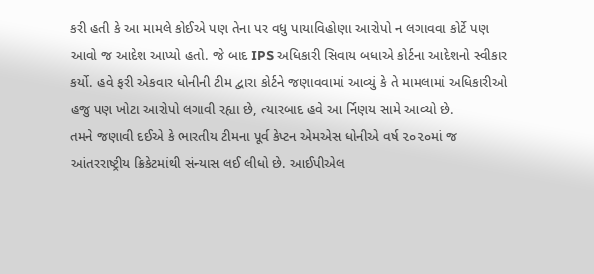કરી હતી કે આ મામલે કોઈએ પણ તેના પર વધુ પાયાવિહોણા આરોપો ન લગાવવા કોર્ટે પણ આવો જ આદેશ આપ્યો હતો. જે બાદ IPS અધિકારી સિવાય બધાએ કોર્ટના આદેશનો સ્વીકાર કર્યો. હવે ફરી એકવાર ધોનીની ટીમ દ્વારા કોર્ટને જણાવવામાં આવ્યું કે તે મામલામાં અધિકારીઓ હજુ પણ ખોટા આરોપો લગાવી રહ્યા છે, ત્યારબાદ હવે આ ર્નિણય સામે આવ્યો છે.
તમને જણાવી દઈએ કે ભારતીય ટીમના પૂર્વ કેપ્ટન એમએસ ધોનીએ વર્ષ ૨૦૨૦માં જ આંતરરાષ્ટ્રીય ક્રિકેટમાંથી સંન્યાસ લઈ લીધો છે. આઈપીએલ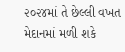૨૦૨૪માં તે છેલ્લી વખત મેદાનમાં મળી શકે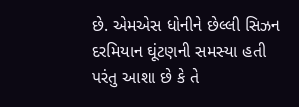છે. એમએસ ધોનીને છેલ્લી સિઝન દરમિયાન ઘૂંટણની સમસ્યા હતી પરંતુ આશા છે કે તે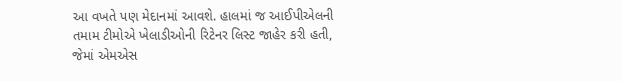આ વખતે પણ મેદાનમાં આવશે. હાલમાં જ આઈપીએલની તમામ ટીમોએ ખેલાડીઓની રિટેનર લિસ્ટ જાહેર કરી હતી, જેમાં એમએસ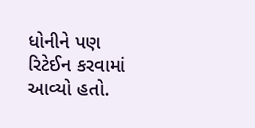ધોનીને પણ રિટેઈન કરવામાં આવ્યો હતો.